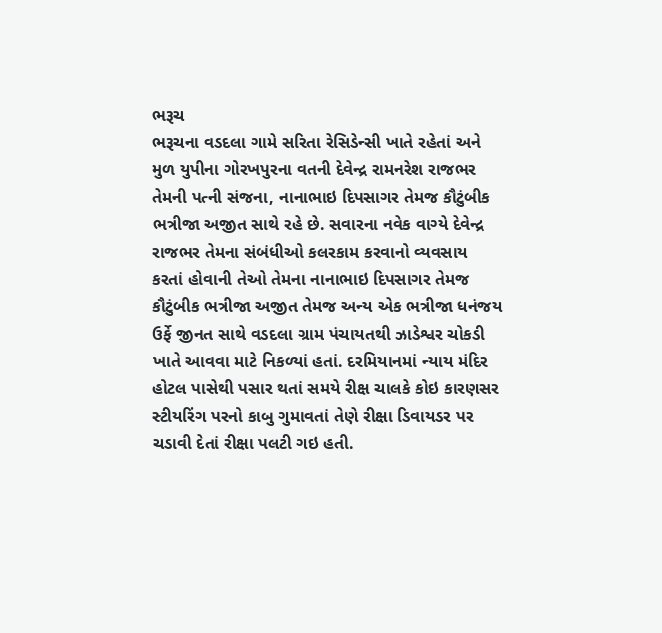ભરૂચ
ભરૂચના વડદલા ગામે સરિતા રેસિડેન્સી ખાતે રહેતાં અને મુળ યુપીના ગોરખપુરના વતની દેવેન્દ્ર રામનરેશ રાજભર તેમની પત્ની સંજના, નાનાભાઇ દિપસાગર તેમજ કૌટુંબીક ભત્રીજા અજીત સાથે રહે છે. સવારના નવેક વાગ્યે દેવેન્દ્ર રાજભર તેમના સંબંધીઓ કલરકામ કરવાનો વ્યવસાય કરતાં હોવાની તેઓ તેમના નાનાભાઇ દિપસાગર તેમજ કૌટુંબીક ભત્રીજા અજીત તેમજ અન્ય એક ભત્રીજા ધનંજય ઉર્ફે જીનત સાથે વડદલા ગ્રામ પંચાયતથી ઝાડેશ્વર ચોકડી ખાતે આવવા માટે નિકળ્યાં હતાં. દરમિયાનમાં ન્યાય મંદિર હોટલ પાસેથી પસાર થતાં સમયે રીક્ષ ચાલકે કોઇ કારણસર સ્ટીયરિંગ પરનો કાબુ ગુમાવતાં તેણે રીક્ષા ડિવાયડર પર ચડાવી દેતાં રીક્ષા પલટી ગઇ હતી.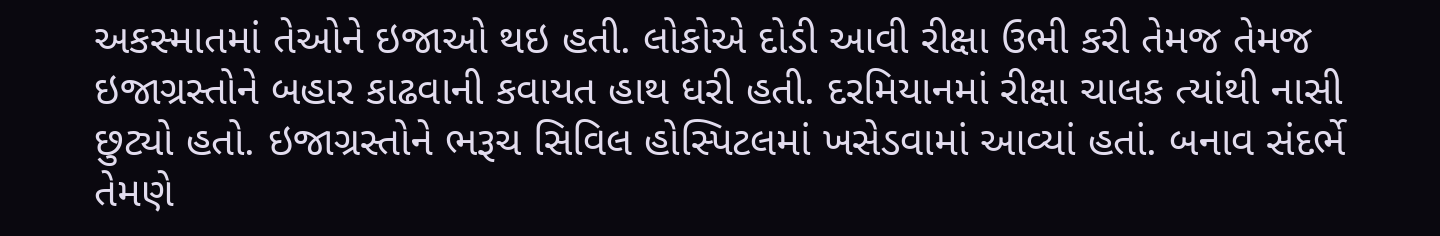અકસ્માતમાં તેઓને ઇજાઓ થઇ હતી. લોકોએ દોડી આવી રીક્ષા ઉભી કરી તેમજ તેમજ ઇજાગ્રસ્તોને બહાર કાઢવાની કવાયત હાથ ધરી હતી. દરમિયાનમાં રીક્ષા ચાલક ત્યાંથી નાસી છુટ્યો હતો. ઇજાગ્રસ્તોને ભરૂચ સિવિલ હોસ્પિટલમાં ખસેડવામાં આવ્યાં હતાં. બનાવ સંદર્ભે તેમણે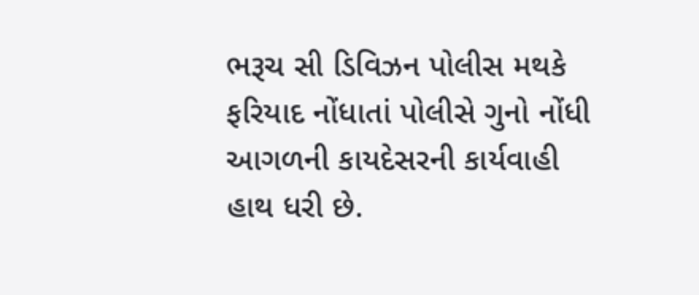ભરૂચ સી ડિવિઝન પોલીસ મથકે ફરિયાદ નોંધાતાં પોલીસે ગુનો નોંધી આગળની કાયદેસરની કાર્યવાહી હાથ ધરી છે.